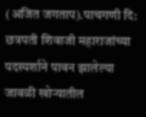(अजित जगताप).पाचगणी दि: छत्रपती शिवाजी महाराजांच्या पदस्पर्शाने पावन झालेल्या जावळी खोऱ्यातील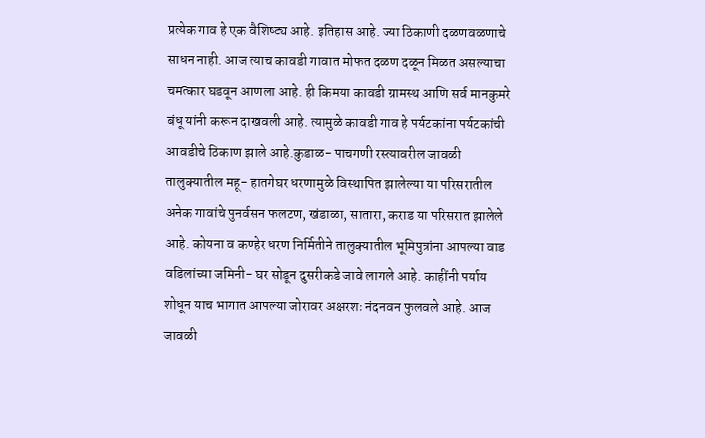प्रत्येक गाव हे एक वैशिष्ट्य आहे. इतिहास आहे. ज्या ठिकाणी दळणवळणाचे साधन नाही. आज त्याच कावडी गावात मोफत दळण दळून मिळत असल्याचा चमत्कार घडवून आणला आहे. ही किमया कावडी ग्रामस्थ आणि सर्व मानकुमरे बंधू यांनी करून दाखवली आहे. त्यामुळे कावडी गाव हे पर्यटकांना पर्यटकांची आवडीचे ठिकाण झाले आहे.कुडाळ- पाचगणी रस्त्यावरील जावळी तालुक्यातील महू- हातगेघर धरणामुळे विस्थापित झालेल्या या परिसरातील अनेक गावांचे पुनर्वसन फलटण, खंडाळा, सातारा, कराड या परिसरात झालेले आहे. कोयना व कण्हेर धरण निर्मितीने तालुक्यातील भूमिपुत्रांना आपल्या वाड वडिलांच्या जमिनी- घर सोडून दुसरीकडे जावे लागले आहे. काहींनी पर्याय शोधून याच भागात आपल्या जोरावर अक्षरशः नंदनवन फुलवले आहे. आज जावळी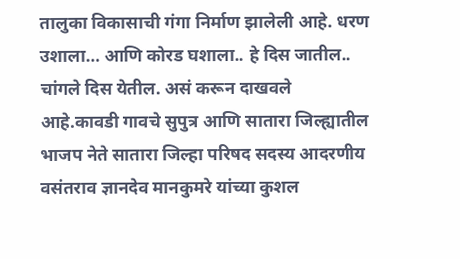तालुका विकासाची गंगा निर्माण झालेली आहे. धरण उशाला… आणि कोरड घशाला.. हे दिस जातील.. चांगले दिस येतील. असं करून दाखवले आहे.कावडी गावचे सुपुत्र आणि सातारा जिल्ह्यातील भाजप नेते सातारा जिल्हा परिषद सदस्य आदरणीय वसंतराव ज्ञानदेव मानकुमरे यांच्या कुशल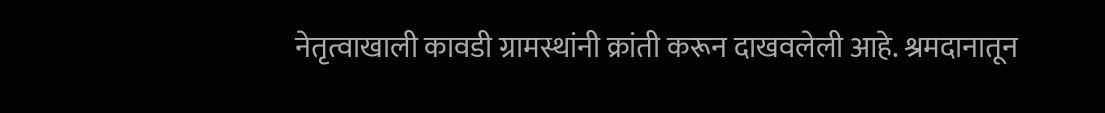नेतृत्वाखाली कावडी ग्रामस्थांनी क्रांती करून दाखवलेली आहे. श्रमदानातून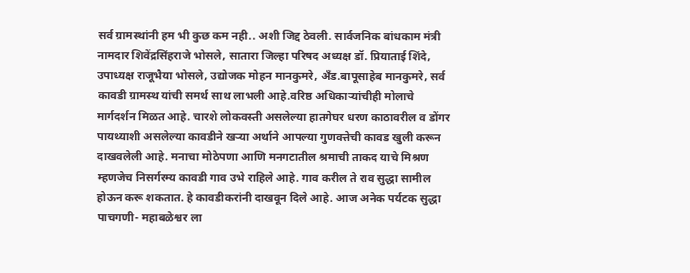सर्व ग्रामस्थांनी हम भी कुछ कम नही.. अशी जिद्द ठेवली. सार्वजनिक बांधकाम मंत्री नामदार शिवेंद्रसिंहराजे भोसले, सातारा जिल्हा परिषद अध्यक्ष डॉ. प्रियाताई शिंदे, उपाध्यक्ष राजूभैया भोसले, उद्योजक मोहन मानकुमरे, अँड.बापूसाहेब मानकुमरे, सर्व कावडी ग्रामस्थ यांची समर्थ साथ लाभली आहे.वरिष्ठ अधिकाऱ्यांचीही मोलाचे मार्गदर्शन मिळत आहे. चारशे लोकवस्ती असलेल्या हातगेघर धरण काठावरील व डोंगर पायथ्याशी असलेल्या कावडीने खऱ्या अर्थाने आपल्या गुणवत्तेची कावड खुली करून दाखवलेली आहे. मनाचा मोठेपणा आणि मनगटातील श्रमाची ताकद याचे मिश्रण म्हणजेच निसर्गरम्य कावडी गाव उभे राहिले आहे. गाव करील ते राव सुद्धा सामील होऊन करू शकतात. हे कावडीकरांनी दाखवून दिले आहे. आज अनेक पर्यटक सुद्धा पाचगणी- महाबळेश्वर ला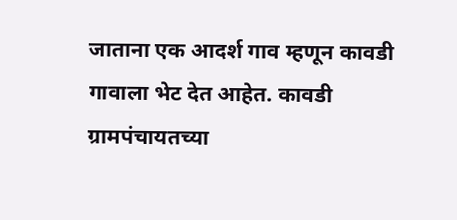जाताना एक आदर्श गाव म्हणून कावडी गावाला भेट देत आहेत. कावडी ग्रामपंचायतच्या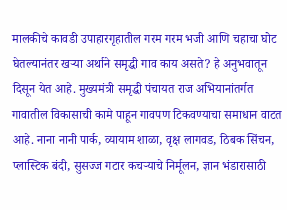मालकीचे कावडी उपाहारगृहातील गरम गरम भजी आणि चहाचा घोट घेतल्यानंतर खऱ्या अर्थाने समृद्धी गाव काय असते? हे अनुभवातून दिसून येत आहे. मुख्यमंत्री समृद्धी पंचायत राज अभियानांतर्गत गावातील विकासाची कामे पाहून गावपण टिकवण्याचा समाधान वाटत आहे. नाना नानी पार्क, व्यायाम शाळा, वृक्ष लागवड, ठिबक सिंचन, प्लास्टिक बंदी, सुसज्ज गटार कचऱ्याचे निर्मूलन, ज्ञान भंडारासाठी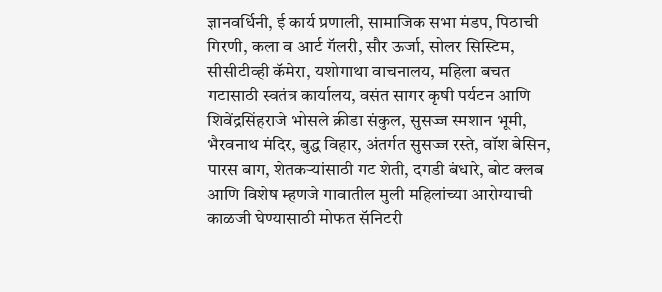ज्ञानवर्धिनी, ई कार्य प्रणाली, सामाजिक सभा मंडप, पिठाची गिरणी, कला व आर्ट गॅलरी, सौर ऊर्जा, सोलर सिस्टिम, सीसीटीव्ही कॅमेरा, यशोगाथा वाचनालय, महिला बचत गटासाठी स्वतंत्र कार्यालय, वसंत सागर कृषी पर्यटन आणि शिवेंद्रसिंहराजे भोसले क्रीडा संकुल, सुसज्ज स्मशान भूमी, भैरवनाथ मंदिर, बुद्ध विहार, अंतर्गत सुसज्ज रस्ते, वॉश बेसिन, पारस बाग, शेतकऱ्यांसाठी गट शेती, दगडी बंधारे, बोट क्लब आणि विशेष म्हणजे गावातील मुली महिलांच्या आरोग्याची काळजी घेण्यासाठी मोफत सॅनिटरी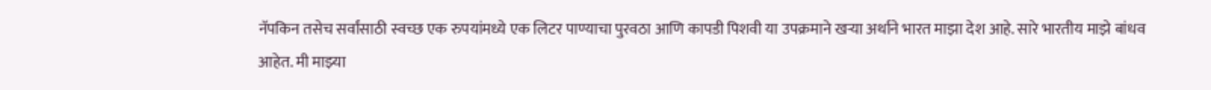नॅपकिन तसेच सर्वांसाठी स्वच्छ एक रुपयांमध्ये एक लिटर पाण्याचा पुरवठा आणि कापडी पिशवी या उपक्रमाने खऱ्या अर्थाने भारत माझा देश आहे. सारे भारतीय माझे बांधव आहेत. मी माझ्या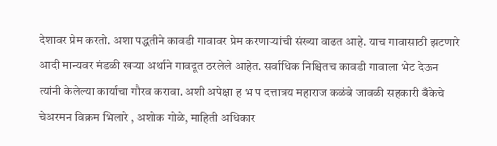देशावर प्रेम करतो. अशा पद्धतीने कावडी गावावर प्रेम करणाऱ्यांची संख्या वाढत आहे. याच गावासाठी झटणारे आदी मान्यवर मंडळी खऱ्या अर्थाने गावदूत ठरलेले आहेत. सर्वाधिक निश्चितच कावडी गावाला भेट देऊन त्यांनी केलेल्या कार्याचा गौरव करावा. अशी अपेक्षा ह भ प दत्तात्रय महाराज कळंबे जावळी सहकारी बँकेचे चेअरमन विक्रम भिलारे , अशोक गोळे, माहिती अधिकार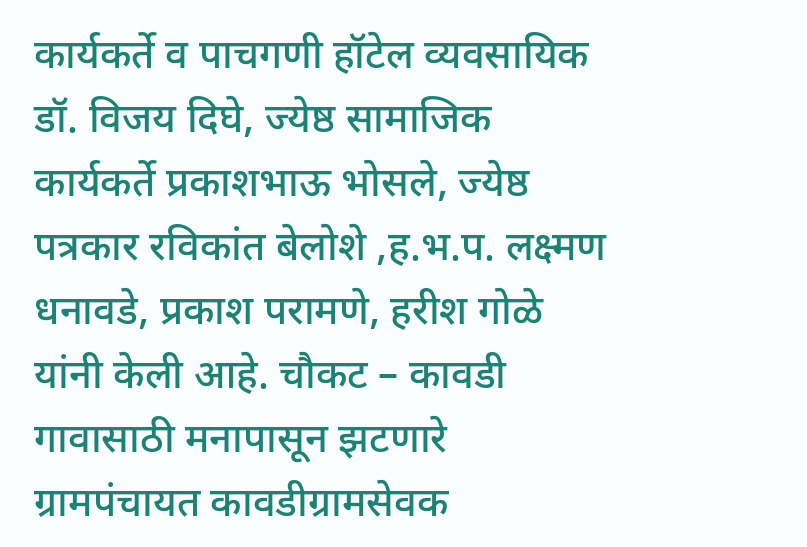कार्यकर्ते व पाचगणी हॉटेल व्यवसायिक डॉ. विजय दिघे, ज्येष्ठ सामाजिक कार्यकर्ते प्रकाशभाऊ भोसले, ज्येष्ठ पत्रकार रविकांत बेलोशे ,ह.भ.प. लक्ष्मण धनावडे, प्रकाश परामणे, हरीश गोळे यांनी केली आहे. चौकट – कावडी गावासाठी मनापासून झटणारे ग्रामपंचायत कावडीग्रामसेवक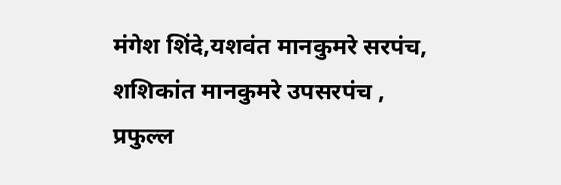मंगेश शिंदे,यशवंत मानकुमरे सरपंच, शशिकांत मानकुमरे उपसरपंच , प्रफुल्ल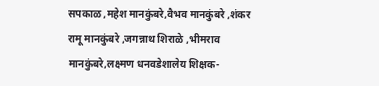सपकाळ ,महेश मानकुंबरे,वैभव मानकुंबरे ,शंकर रामू मानकुंबरे ,जगन्नाथ शिराळे ,भीमराव मानकुंबरे,लक्ष्मण धनवडेशालेय शिक्षक-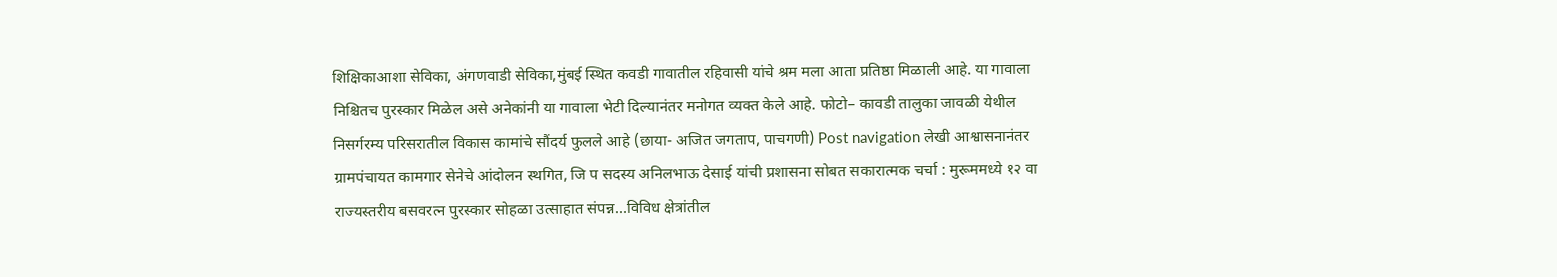शिक्षिकाआशा सेविका, अंगणवाडी सेविका,मुंबई स्थित कवडी गावातील रहिवासी यांचे श्रम मला आता प्रतिष्ठा मिळाली आहे. या गावाला निश्चितच पुरस्कार मिळेल असे अनेकांनी या गावाला भेटी दिल्यानंतर मनोगत व्यक्त केले आहे. फोटो– कावडी तालुका जावळी येथील निसर्गरम्य परिसरातील विकास कामांचे सौंदर्य फुलले आहे (छाया- अजित जगताप, पाचगणी) Post navigation लेखी आश्वासनानंतर ग्रामपंचायत कामगार सेनेचे आंदोलन स्थगित, जि प सदस्य अनिलभाऊ देसाई यांची प्रशासना सोबत सकारात्मक चर्चा : मुरूममध्ये १२ वा राज्यस्तरीय बसवरत्न पुरस्कार सोहळा उत्साहात संपन्न…विविध क्षेत्रांतील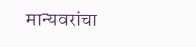मान्यवरांचा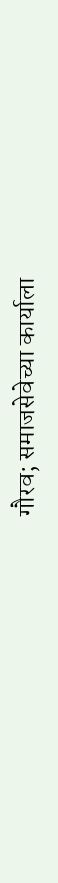गौरव; समाजसेवेच्या कार्याला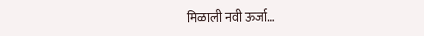मिळाली नवी ऊर्जा…